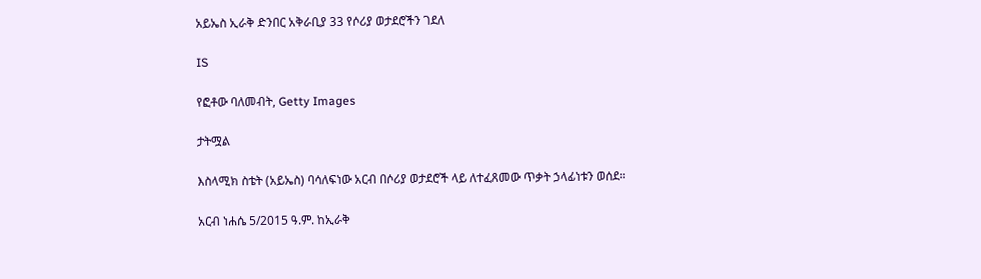አይኤስ ኢራቅ ድንበር አቅራቢያ 33 የሶሪያ ወታደሮችን ገደለ

IS

የፎቶው ባለመብት, Getty Images

ታትሟል

እስላሚክ ስቴት (አይኤስ) ባሳለፍነው አርብ በሶሪያ ወታደሮች ላይ ለተፈጸመው ጥቃት ኃላፊነቱን ወሰደ።

አርብ ነሐሴ 5/2015 ዓ.ም. ከኢራቅ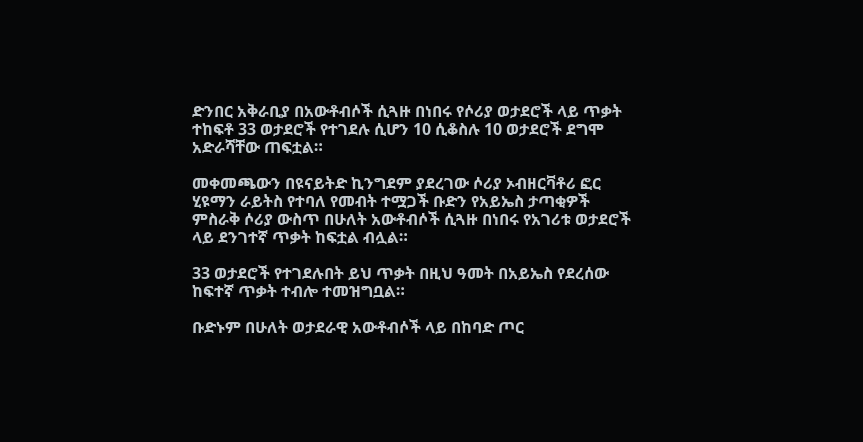ድንበር አቅራቢያ በአውቶብሶች ሲጓዙ በነበሩ የሶሪያ ወታደሮች ላይ ጥቃት ተከፍቶ 33 ወታደሮች የተገደሉ ሲሆን 10 ሲቆስሉ 10 ወታደሮች ደግሞ አድራሻቸው ጠፍቷል።

መቀመጫውን በዩናይትድ ኪንግደም ያደረገው ሶሪያ ኦብዘርቫቶሪ ፎር ሂዩማን ራይትስ የተባለ የመብት ተሟጋች ቡድን የአይኤስ ታጣቂዎች ምስራቅ ሶሪያ ውስጥ በሁለት አውቶብሶች ሲጓዙ በነበሩ የአገሪቱ ወታደሮች ላይ ደንገተኛ ጥቃት ከፍቷል ብሏል።

33 ወታደሮች የተገደሉበት ይህ ጥቃት በዚህ ዓመት በአይኤስ የደረሰው ከፍተኛ ጥቃት ተብሎ ተመዝግቧል።

ቡድኑም በሁለት ወታደራዊ አውቶብሶች ላይ በከባድ ጦር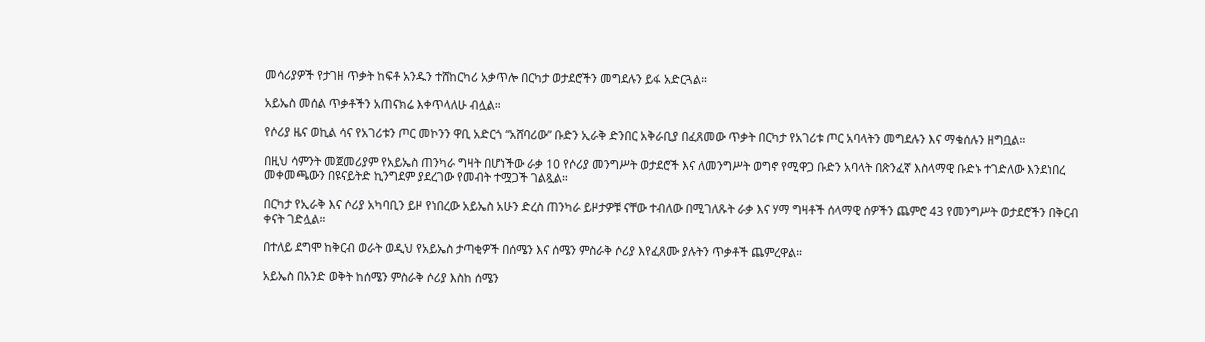መሳሪያዎች የታገዘ ጥቃት ከፍቶ አንዱን ተሸከርካሪ አቃጥሎ በርካታ ወታደሮችን መግደሉን ይፋ አድርጓል።

አይኤስ መሰል ጥቃቶችን አጠናክሬ እቀጥላለሁ ብሏል።

የሶሪያ ዜና ወኪል ሳና የአገሪቱን ጦር መኮንን ዋቢ አድርጎ “አሸባሪው” ቡድን ኢራቅ ድንበር አቅራቢያ በፈጸመው ጥቃት በርካታ የአገሪቱ ጦር አባላትን መግደሉን እና ማቁሰሉን ዘግቧል።

በዚህ ሳምንት መጀመሪያም የአይኤስ ጠንካራ ግዛት በሆነችው ራቃ 10 የሶሪያ መንግሥት ወታደሮች እና ለመንግሥት ወግኖ የሚዋጋ ቡድን አባላት በጽንፈኛ እስላማዊ ቡድኑ ተገድለው እንደነበረ መቀመጫውን በዩናይትድ ኪንግደም ያደረገው የመብት ተሟጋች ገልጿል።

በርካታ የኢራቅ እና ሶሪያ አካባቢን ይዞ የነበረው አይኤስ አሁን ድረስ ጠንካራ ይዞታዎቹ ናቸው ተብለው በሚገለጹት ራቃ እና ሃማ ግዛቶች ሰላማዊ ሰዎችን ጨምሮ 43 የመንግሥት ወታደሮችን በቅርብ ቀናት ገድሏል።

በተለይ ደግሞ ከቅርብ ወራት ወዲህ የአይኤስ ታጣቂዎች በሰሜን እና ሰሜን ምስራቅ ሶሪያ እየፈጸሙ ያሉትን ጥቃቶች ጨምረዋል።

አይኤስ በአንድ ወቅት ከሰሜን ምስራቅ ሶሪያ እስከ ሰሜን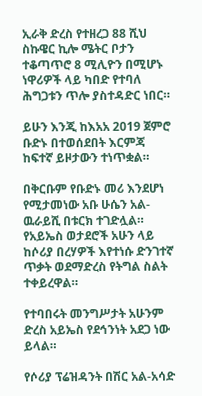ኢራቅ ድረስ የተዘረጋ 88 ሺህ ስኩዌር ኪሎ ሜትር ቦታን ተቆጣጥሮ 8 ሚሊዮን በሚሆኑ ነዋሪዎች ላይ ካበድ የተባለ ሕግጋቱን ጥሎ ያስተዳድር ነበር።

ይሁን እንጂ ከእአአ 2019 ጀምሮ ቡድኑ በተወሰደበት እርምጃ ከፍተኛ ይዞታውን ተነጥቋል።

በቅርቡም የቡድኑ መሪ እንደሆነ የሚታመነው አቡ ሁሴን አል-ዉራይሺ በቱርክ ተገድሏል። የአይኤስ ወታደሮች አሁን ላይ ከሶሪያ በረሃዎች እየተነሱ ድንገተኛ ጥቃት ወደማድረስ የትግል ስልት ተቀይረዋል።

የተባበሩት መንግሥታት አሁንም ድረስ አይኤስ የደኅንነት አደጋ ነው ይላል።

የሶሪያ ፕሬዝዳንት በሽር አል-አሳድ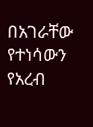በአገራቸው የተነሳውን የአረብ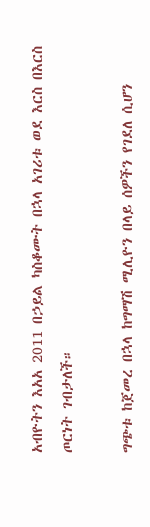አብዮትን እአአ 2011 በኃይል ካስቆሙት በኋላ አገሪቱ ወደ እርስ በእርስ ጦርነት ገብታለች።

ግጭቱ ከጀመረ በኋላ ከግማሽ ሚሊዮን በላይ ሰዎችን የገደለ ሲሆን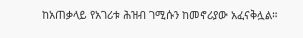ከአጠቃላይ የአገሪቱ ሕዝብ ገሚሱን ከመኖሪያው አፈናቅሏል።